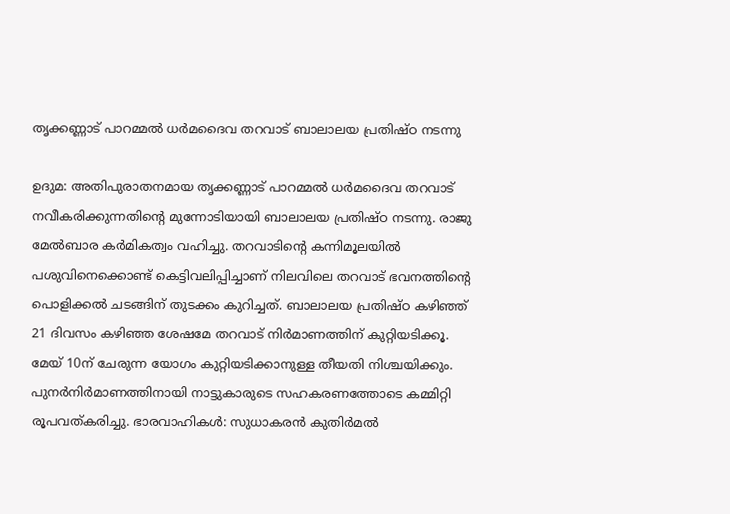തൃക്കണ്ണാട് പാറമ്മൽ ധർമദൈവ തറവാട് ബാലാലയ പ്രതിഷ്ഠ നടന്നു

ഉദുമ: അതിപുരാതനമായ തൃക്കണ്ണാട് പാറമ്മൽ ധർമദൈവ തറവാട് നവീകരിക്കുന്നതിന്റെ മുന്നോടിയായി ബാലാലയ പ്രതിഷ്ഠ നടന്നു. രാജു മേൽബാര കർമികത്വം വഹിച്ചു. തറവാടിന്റെ കന്നിമൂലയിൽ പശുവിനെക്കൊണ്ട് കെട്ടിവലിപ്പിച്ചാണ് നിലവിലെ തറവാട് ഭവനത്തിന്റെ പൊളിക്കൽ ചടങ്ങിന് തുടക്കം കുറിച്ചത്. ബാലാലയ പ്രതിഷ്ഠ കഴിഞ്ഞ് 21 ദിവസം കഴിഞ്ഞ ശേഷമേ തറവാട് നിർമാണത്തിന് കുറ്റിയടിക്കൂ. മേയ് 10ന് ചേരുന്ന യോഗം കുറ്റിയടിക്കാനുള്ള തീയതി നിശ്ചയിക്കും. പുനർനിർമാണത്തിനായി നാട്ടുകാരുടെ സഹകരണത്തോടെ കമ്മിറ്റി രൂപവത്കരിച്ചു. ഭാരവാഹികൾ: സുധാകരൻ കുതിർമൽ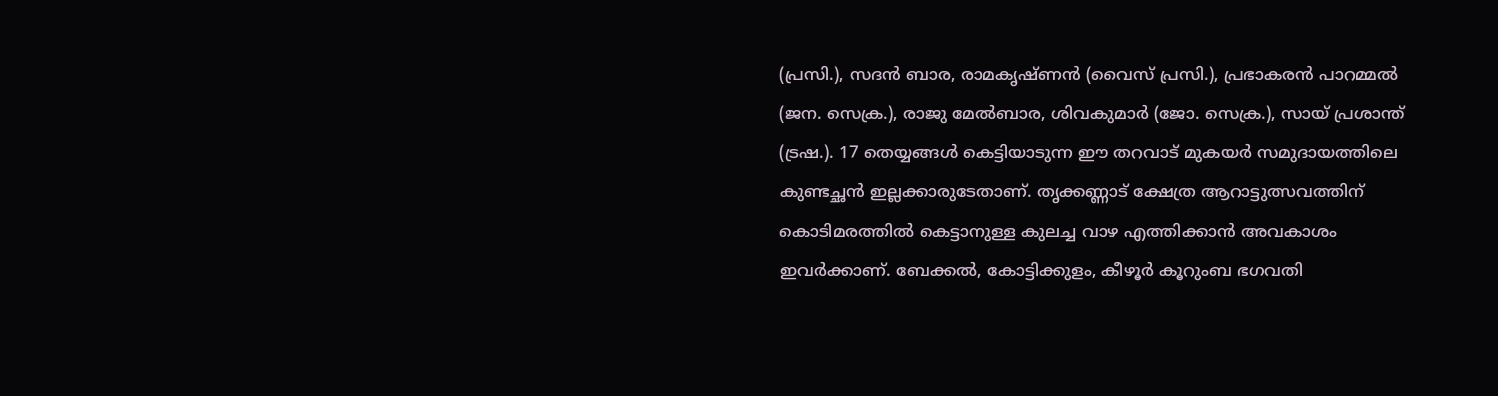(പ്രസി.), സദൻ ബാര, രാമകൃഷ്ണൻ (വൈസ് പ്രസി.), പ്രഭാകരൻ പാറമ്മൽ (ജന. സെക്ര.), രാജു മേൽബാര, ശിവകുമാർ (ജോ. സെക്ര.), സായ്‌ പ്രശാന്ത്‌ (ട്രഷ.). 17 തെയ്യങ്ങൾ കെട്ടിയാടുന്ന ഈ തറവാട് മുകയർ സമുദായത്തിലെ കുണ്ടച്ഛൻ ഇല്ലക്കാരുടേതാണ്. തൃക്കണ്ണാട് ക്ഷേത്ര ആറാട്ടുത്സവത്തിന് കൊടിമരത്തിൽ കെട്ടാനുള്ള കുലച്ച വാഴ എത്തിക്കാൻ അവകാശം ഇവർക്കാണ്. ബേക്കൽ, കോട്ടിക്കുളം, കീഴൂർ കൂറുംബ ഭഗവതി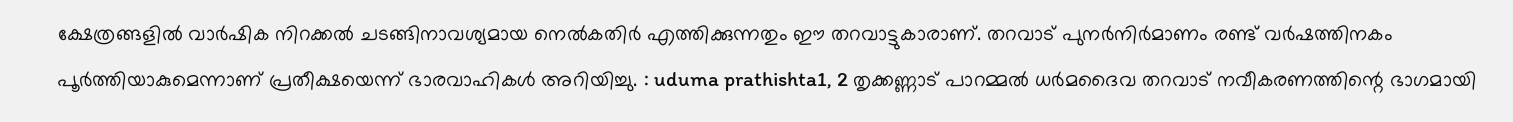ക്ഷേത്രങ്ങളിൽ വാർഷിക നിറക്കൽ ചടങ്ങിനാവശ്യമായ നെൽകതിർ എത്തിക്കുന്നതും ഈ തറവാട്ടുകാരാണ്. തറവാട് പുനർനിർമാണം രണ്ട് വർഷത്തിനകം പൂർത്തിയാകുമെന്നാണ് പ്രതീക്ഷയെന്ന് ഭാരവാഹികൾ അറിയിച്ചു. : uduma prathishta1, 2 തൃക്കണ്ണാട് പാറമ്മൽ ധർമദൈവ തറവാട് നവീകരണത്തിന്റെ ഭാഗമായി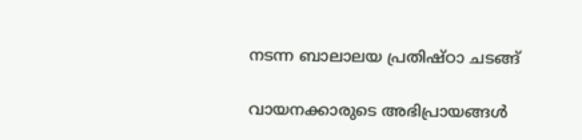നടന്ന ബാലാലയ പ്രതിഷ്ഠാ ചടങ്ങ്

വായനക്കാരുടെ അഭിപ്രായങ്ങള്‍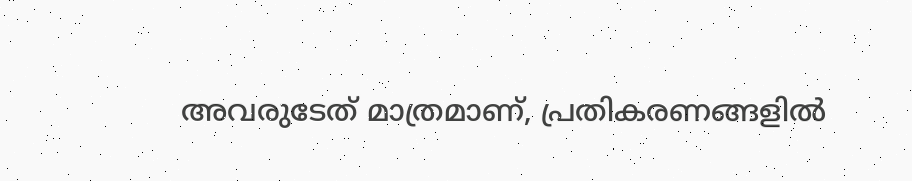അവരുടേത് മാത്രമാണ്, പ്രതികരണങ്ങളിൽ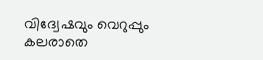വിദ്വേഷവും വെറുപ്പും കലരാതെ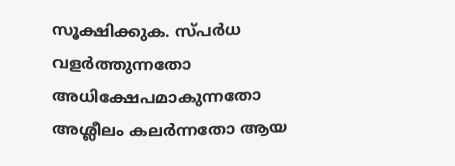സൂക്ഷിക്കുക. സ്പർധ വളർത്തുന്നതോ അധിക്ഷേപമാകുന്നതോ അശ്ലീലം കലർന്നതോ ആയ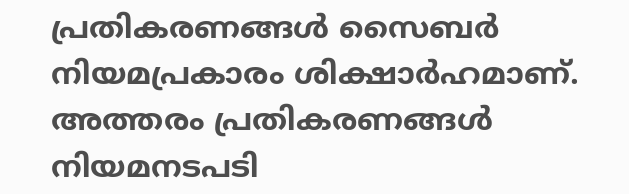പ്രതികരണങ്ങൾ സൈബർ നിയമപ്രകാരം ശിക്ഷാർഹമാണ്. അത്തരം പ്രതികരണങ്ങൾ നിയമനടപടി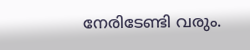നേരിടേണ്ടി വരും.